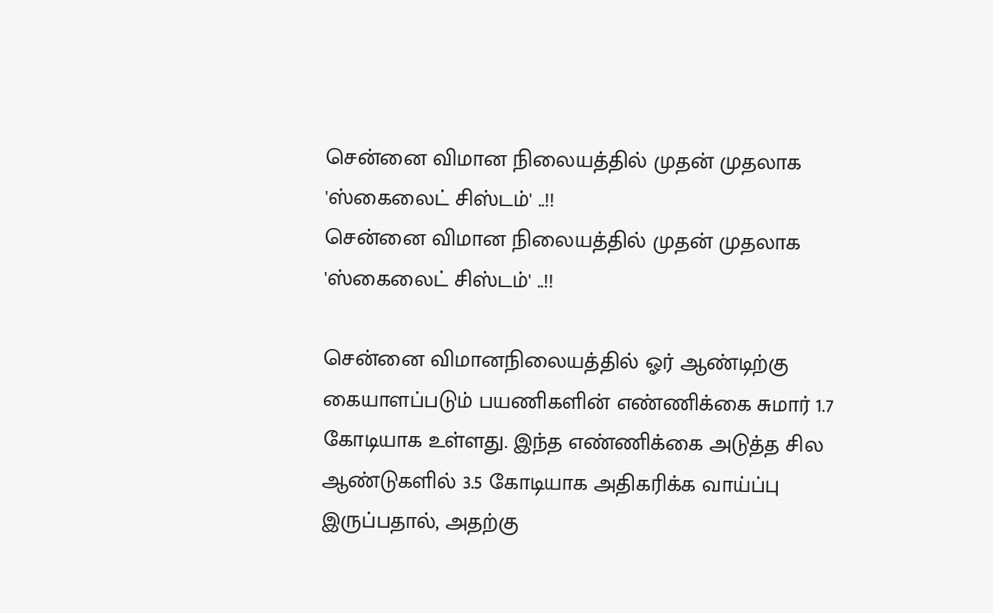சென்னை விமான நிலையத்தில் முதன் முதலாக 'ஸ்கைலைட் சிஸ்டம்' ..!!
சென்னை விமான நிலையத்தில் முதன் முதலாக 'ஸ்கைலைட் சிஸ்டம்' ..!!

சென்னை விமானநிலையத்தில் ஓர் ஆண்டிற்கு கையாளப்படும் பயணிகளின் எண்ணிக்கை சுமார் 1.7 கோடியாக உள்ளது. இந்த எண்ணிக்கை அடுத்த சில ஆண்டுகளில் 3.5 கோடியாக அதிகரிக்க வாய்ப்பு இருப்பதால், அதற்கு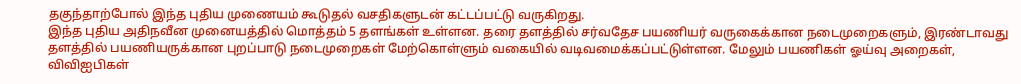தகுந்தாற்போல் இந்த புதிய முணையம் கூடுதல் வசதிகளுடன் கட்டப்பட்டு வருகிறது.
இந்த புதிய அதிநவீன முனையத்தில் மொத்தம் 5 தளங்கள் உள்ளன. தரை தளத்தில் சர்வதேச பயணியர் வருகைக்கான நடைமுறைகளும், இரண்டாவது தளத்தில் பயணியருக்கான புறப்பாடு நடைமுறைகள் மேற்கொள்ளும் வகையில் வடிவமைக்கப்பட்டுள்ளன. மேலும் பயணிகள் ஓய்வு அறைகள், விவிஐபிகள்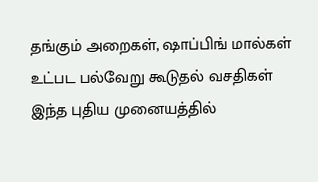தங்கும் அறைகள், ஷாப்பிங் மால்கள் உட்பட பல்வேறு கூடுதல் வசதிகள் இந்த புதிய முனையத்தில்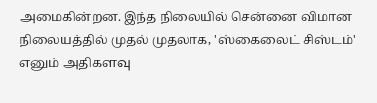அமைகின்றன. இந்த நிலையில் சென்னை விமான நிலையத்தில் முதல் முதலாக, 'ஸ்கைலைட் சிஸ்டம்' எனும் அதிகளவு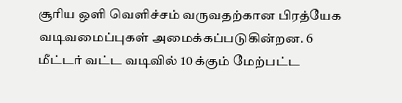சூரிய ஒளி வெளிச்சம் வருவதற்கான பிரத்யேக வடிவமைப்புகள் அமைக்கப்படுகின்றன. 6 மீட்டர் வட்ட வடிவில் 10 க்கும் மேற்பட்ட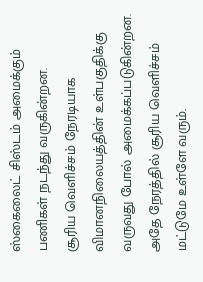ஸ்கைலைட் சிஸ்டம் அமைக்கும் பணிகள் நடந்து வருகின்றன.
சூரிய வெளிச்சம் நேரடியாக விமானநிலையத்தின் உள்பகுதிக்கு வருவது போல் அமைக்கப்படுகின்றன. அதே நேரத்தில் சூரிய வெளிச்சம் மட்டுமே உள்ளே வரும்.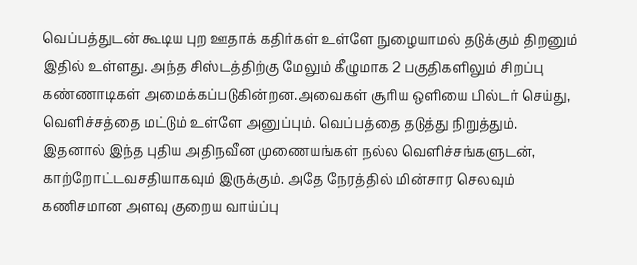வெப்பத்துடன் கூடிய புற ஊதாக் கதிர்கள் உள்ளே நுழையாமல் தடுக்கும் திறனும் இதில் உள்ளது. அந்த சிஸ்டத்திற்கு மேலும் கீழுமாக 2 பகுதிகளிலும் சிறப்பு கண்ணாடிகள் அமைக்கப்படுகின்றன.அவைகள் சூரிய ஒளியை பில்டர் செய்து, வெளிச்சத்தை மட்டும் உள்ளே அனுப்பும். வெப்பத்தை தடுத்து நிறுத்தும். இதனால் இந்த புதிய அதிநவீன முணையங்கள் நல்ல வெளிச்சங்களுடன், காற்றோட்டவசதியாகவும் இருக்கும். அதே நேரத்தில் மின்சார செலவும் கணிசமான அளவு குறைய வாய்ப்பு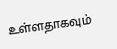உள்ளதாகவும்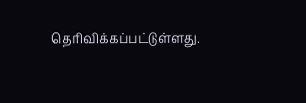தெரிவிக்கப்பட்டுள்ளது.